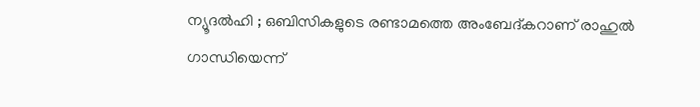ന്യൂദൽഹി ; ഒബിസികളുടെ രണ്ടാമത്തെ അംബേദ്കറാണ് രാഹുൽ ഗാന്ധിയെന്ന്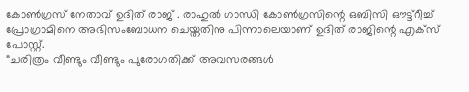കോൺഗ്രസ് നേതാവ് ഉദിത് രാജ് . രാഹുൽ ഗാന്ധി കോൺഗ്രസിന്റെ ഒബിസി ഔട്ട്റീച്ച് പ്രോഗ്രാമിനെ അഭിസംബോധന ചെയ്തതിനു പിന്നാലെയാണ് ഉദിത് രാജിന്റെ എക്സ് പോസ്റ്റ്.
“ചരിത്രം വീണ്ടും വീണ്ടും പുരോഗതിക്ക് അവസരങ്ങൾ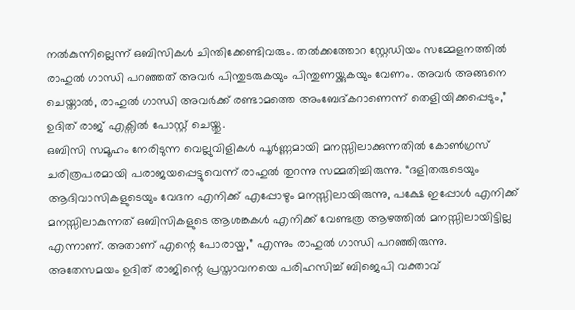നൽകുന്നില്ലെന്ന് ഒബിസികൾ ചിന്തിക്കേണ്ടിവരും. തൽക്കത്തോറ സ്റ്റേഡിയം സമ്മേളനത്തിൽ രാഹുൽ ഗാന്ധി പറഞ്ഞത് അവർ പിന്തുടരുകയും പിന്തുണയ്ക്കുകയും വേണം. അവർ അങ്ങനെ ചെയ്താൽ, രാഹുൽ ഗാന്ധി അവർക്ക് രണ്ടാമത്തെ അംബേദ്കറാണെന്ന് തെളിയിക്കപ്പെടും,” ഉദിത് രാജ് എക്സിൽ പോസ്റ്റ് ചെയ്തു.
ഒബിസി സമൂഹം നേരിടുന്ന വെല്ലുവിളികൾ പൂർണ്ണമായി മനസ്സിലാക്കുന്നതിൽ കോൺഗ്രസ് ചരിത്രപരമായി പരാജയപ്പെട്ടുവെന്ന് രാഹുൽ തുറന്നു സമ്മതിച്ചിരുന്നു. “ദളിതരുടെയും ആദിവാസികളുടെയും വേദന എനിക്ക് എപ്പോഴും മനസ്സിലായിരുന്നു, പക്ഷേ ഇപ്പോൾ എനിക്ക് മനസ്സിലാകുന്നത് ഒബിസികളുടെ ആശങ്കകൾ എനിക്ക് വേണ്ടത്ര ആഴത്തിൽ മനസ്സിലായിട്ടില്ല എന്നാണ്. അതാണ് എന്റെ പോരായ്മ,” എന്നും രാഹുൽ ഗാന്ധി പറഞ്ഞിരുന്നു.
അതേസമയം ഉദിത് രാജിന്റെ പ്രസ്താവനയെ പരിഹസിച്ച് ബിജെപി വക്താവ്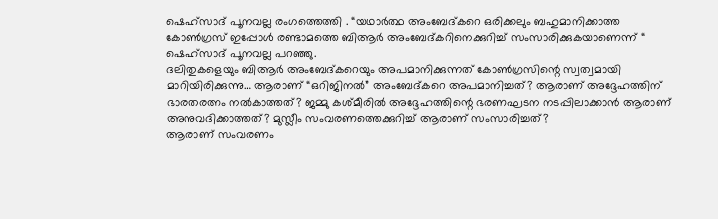ഷെഹ്സാദ് പൂനവല്ല രംഗത്തെത്തി . “യഥാർത്ഥ അംബേദ്കറെ ഒരിക്കലും ബഹുമാനിക്കാത്ത കോൺഗ്രസ് ഇപ്പോൾ രണ്ടാമത്തെ ബിആർ അംബേദ്കറിനെക്കുറിച്ച് സംസാരിക്കുകയാണെന്ന് “ ഷെഹ്സാദ് പൂനവല്ല പറഞ്ഞു.
ദലിതുകളെയും ബിആർ അംബേദ്കറെയും അപമാനിക്കുന്നത് കോൺഗ്രസിന്റെ സ്വത്വമായി മാറിയിരിക്കുന്നു… ആരാണ് “ഒറിജിനൽ” അംബേദ്കറെ അപമാനിച്ചത്? ആരാണ് അദ്ദേഹത്തിന് ഭാരതരത്നം നൽകാത്തത്? ജമ്മു കശ്മീരിൽ അദ്ദേഹത്തിന്റെ ഭരണഘടന നടപ്പിലാക്കാൻ ആരാണ് അനുവദിക്കാത്തത്? മുസ്ലീം സംവരണത്തെക്കുറിച്ച് ആരാണ് സംസാരിച്ചത്?
ആരാണ് സംവരണം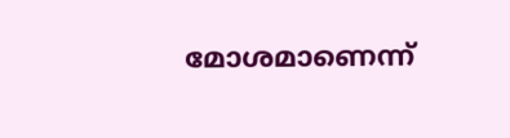മോശമാണെന്ന്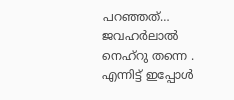പറഞ്ഞത്… ജവഹർലാൽ നെഹ്റു തന്നെ . എന്നിട്ട് ഇപ്പോൾ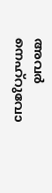അവർ നെഹ്റുവോ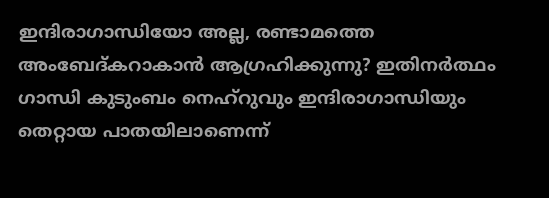ഇന്ദിരാഗാന്ധിയോ അല്ല, രണ്ടാമത്തെ അംബേദ്കറാകാൻ ആഗ്രഹിക്കുന്നു? ഇതിനർത്ഥം ഗാന്ധി കുടുംബം നെഹ്റുവും ഇന്ദിരാഗാന്ധിയും തെറ്റായ പാതയിലാണെന്ന്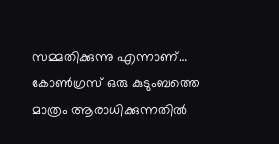സമ്മതിക്കുന്നു എന്നാണ്… കോൺഗ്രസ് ഒരു കുടുംബത്തെ മാത്രം ആരാധിക്കുന്നതിൽ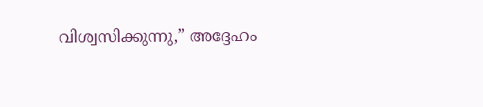വിശ്വസിക്കുന്നു,” അദ്ദേഹം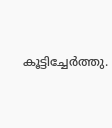കൂട്ടിച്ചേർത്തു.